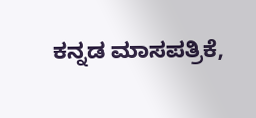ಕನ್ನಡ ಮಾಸಪತ್ರಿಕೆ,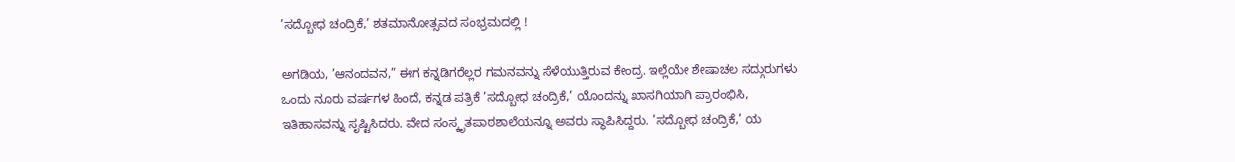’ಸದ್ಬೋಧ ಚಂದ್ರಿಕೆ,’ ಶತಮಾನೋತ್ಸವದ ಸಂಭ್ರಮದಲ್ಲಿ !

ಅಗಡಿಯ, ’ಆನಂದವನ,” ಈಗ ಕನ್ನಡಿಗರೆಲ್ಲರ ಗಮನವನ್ನು ಸೆಳೆಯುತ್ತಿರುವ ಕೇಂದ್ರ. ಇಲ್ಲೆಯೇ ಶೇಷಾಚಲ ಸದ್ಗುರುಗಳು ಒಂದು ನೂರು ವರ್ಷಗಳ ಹಿಂದೆ, ಕನ್ನಡ ಪತ್ರಿಕೆ ’ಸದ್ಬೋಧ ಚಂದ್ರಿಕೆ,’ ಯೊಂದನ್ನು ಖಾಸಗಿಯಾಗಿ ಪ್ರಾರಂಭಿಸಿ, ಇತಿಹಾಸವನ್ನು ಸೃಷ್ಟಿಸಿದರು. ವೇದ ಸಂಸ್ಕೃತಪಾಠಶಾಲೆಯನ್ನೂ ಅವರು ಸ್ಥಾಪಿಸಿದ್ದರು. ’ಸದ್ಬೋಧ ಚಂದ್ರಿಕೆ,’ ಯ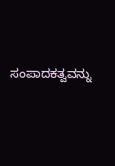ಸಂಪಾದಕತ್ವವನ್ನು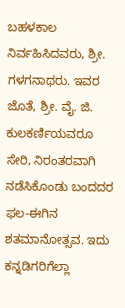ಬಹಳಕಾಲ ನಿರ್ವಹಿಸಿದವರು, ಶ್ರೀ. ಗಳಗನಾಥರು. ಇವರ ಜೊತೆ, ಶ್ರೀ. ವೈ. ಜಿ. ಕುಲಕರ್ಣಿಯವರೂ ಸೇರಿ, ನಿರಂತರವಾಗಿ ನಡೆಸಿಕೊಂಡು ಬಂದದರ ಫಲ-ಈಗಿನ ಶತಮಾನೋತ್ಸವ. ಇದು ಕನ್ನಡಿಗರಿಗೆಲ್ಲಾ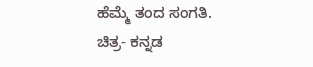ಹೆಮ್ಮೆ ತಂದ ಸಂಗತಿ.
ಚಿತ್ರ- ಕನ್ನಡ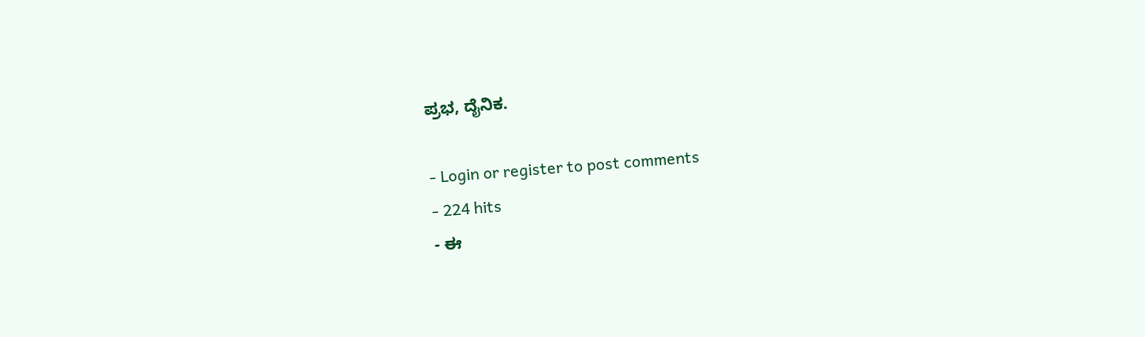ಪ್ರಭ, ದೈನಿಕ.

- Login or register to post comments
- 224 hits
- ಈ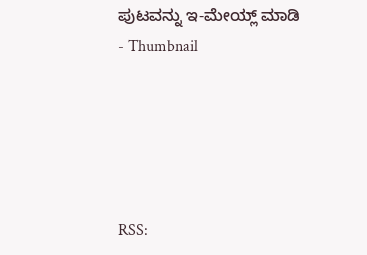ಪುಟವನ್ನು ಇ-ಮೇಯ್ಲ್ ಮಾಡಿ
- Thumbnail





RSS: